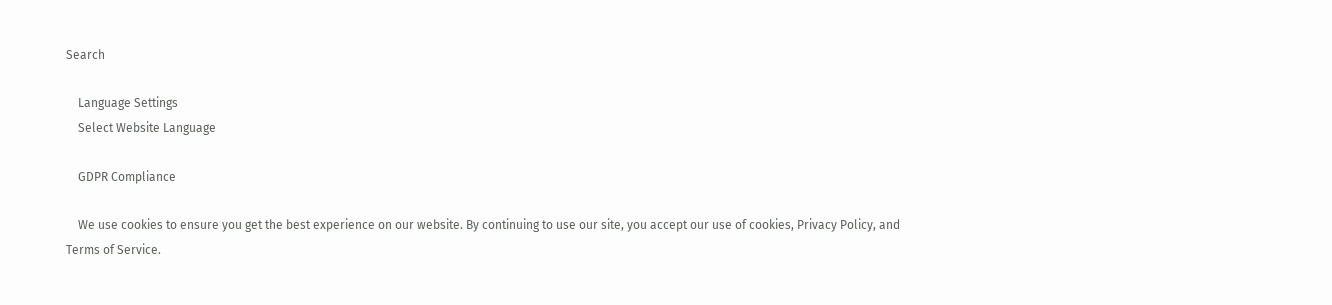Search

    Language Settings
    Select Website Language

    GDPR Compliance

    We use cookies to ensure you get the best experience on our website. By continuing to use our site, you accept our use of cookies, Privacy Policy, and Terms of Service.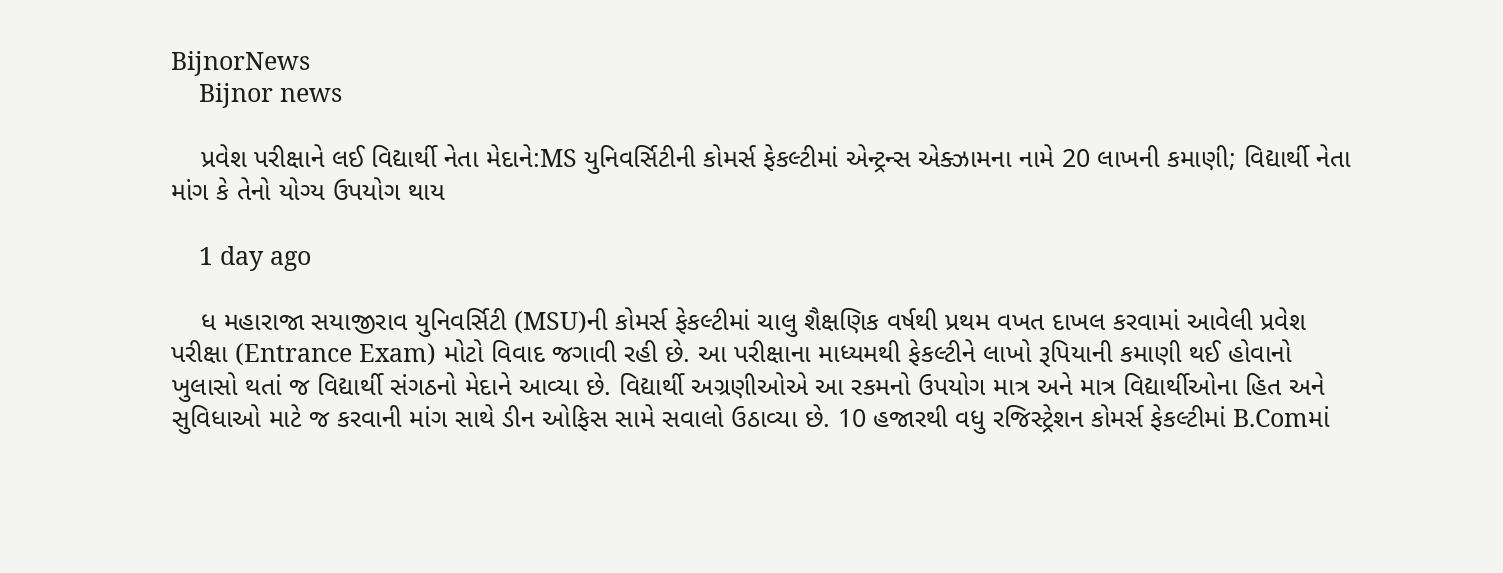BijnorNews
    Bijnor news

    પ્રવેશ પરીક્ષાને લઈ વિદ્યાર્થી નેતા મેદાને:MS યુનિવર્સિટીની કોમર્સ ફેકલ્ટીમાં એન્ટ્રન્સ એક્ઝામના નામે 20 લાખની કમાણી; વિદ્યાર્થી નેતા માંગ કે તેનો યોગ્ય ઉપયોગ થાય

    1 day ago

    ધ મહારાજા સયાજીરાવ યુનિવર્સિટી (MSU)ની કોમર્સ ફેકલ્ટીમાં ચાલુ શૈક્ષણિક વર્ષથી પ્રથમ વખત દાખલ કરવામાં આવેલી પ્રવેશ પરીક્ષા (Entrance Exam) મોટો વિવાદ જગાવી રહી છે. આ પરીક્ષાના માધ્યમથી ફેકલ્ટીને લાખો રૂપિયાની કમાણી થઈ હોવાનો ખુલાસો થતાં જ વિદ્યાર્થી સંગઠનો મેદાને આવ્યા છે. વિદ્યાર્થી અગ્રણીઓએ આ રકમનો ઉપયોગ માત્ર અને માત્ર વિદ્યાર્થીઓના હિત અને સુવિધાઓ માટે જ કરવાની માંગ સાથે ડીન ઓફિસ સામે સવાલો ઉઠાવ્યા છે. 10 હજારથી વધુ રજિસ્ટ્રેશન કોમર્સ ફેકલ્ટીમાં B.Comમાં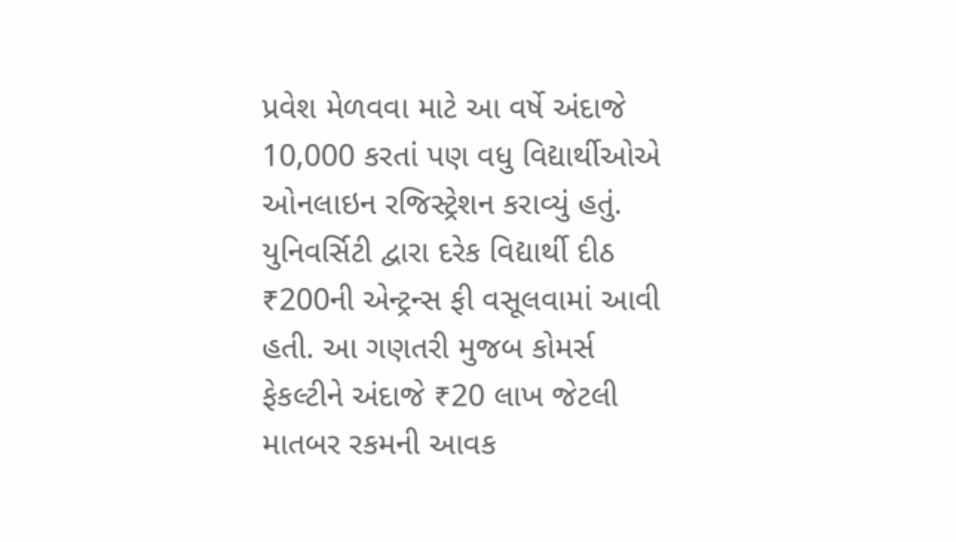પ્રવેશ મેળવવા માટે આ વર્ષે અંદાજે 10,000 કરતાં પણ વધુ વિદ્યાર્થીઓએ ઓનલાઇન રજિસ્ટ્રેશન કરાવ્યું હતું. યુનિવર્સિટી દ્વારા દરેક વિદ્યાર્થી દીઠ ₹200ની એન્ટ્રન્સ ફી વસૂલવામાં આવી હતી. આ ગણતરી મુજબ કોમર્સ ફેકલ્ટીને અંદાજે ₹20 લાખ જેટલી માતબર રકમની આવક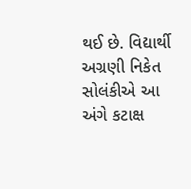થઈ છે. વિદ્યાર્થી અગ્રણી નિકેત સોલંકીએ આ અંગે કટાક્ષ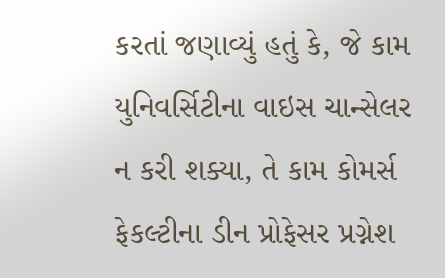કરતાં જણાવ્યું હતું કે, જે કામ યુનિવર્સિટીના વાઇસ ચાન્સેલર ન કરી શક્યા, તે કામ કોમર્સ ફેકલ્ટીના ડીન પ્રોફેસર પ્રગ્નેશ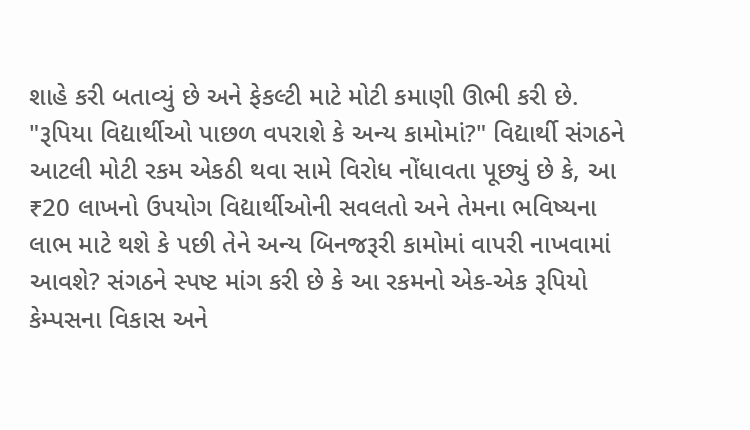શાહે કરી બતાવ્યું છે અને ફેકલ્ટી માટે મોટી કમાણી ઊભી કરી છે. "રૂપિયા વિદ્યાર્થીઓ પાછળ વપરાશે કે અન્ય કામોમાં?" વિદ્યાર્થી સંગઠને આટલી મોટી રકમ એકઠી થવા સામે વિરોધ નોંધાવતા પૂછ્યું છે કે, આ ₹20 લાખનો ઉપયોગ વિદ્યાર્થીઓની સવલતો અને તેમના ભવિષ્યના લાભ માટે થશે કે પછી તેને અન્ય બિનજરૂરી કામોમાં વાપરી નાખવામાં આવશે? સંગઠને સ્પષ્ટ માંગ કરી છે કે આ રકમનો એક-એક રૂપિયો કેમ્પસના વિકાસ અને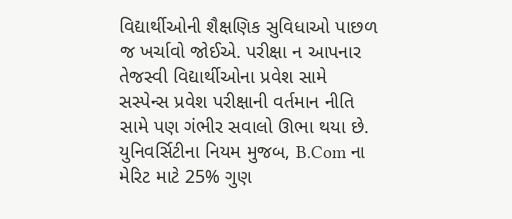વિદ્યાર્થીઓની શૈક્ષણિક સુવિધાઓ પાછળ જ ખર્ચાવો જોઈએ. પરીક્ષા ન આપનાર તેજસ્વી વિદ્યાર્થીઓના પ્રવેશ સામે સસ્પેન્સ પ્રવેશ પરીક્ષાની વર્તમાન નીતિ સામે પણ ગંભીર સવાલો ઊભા થયા છે. યુનિવર્સિટીના નિયમ મુજબ, B.Com ના મેરિટ માટે 25% ગુણ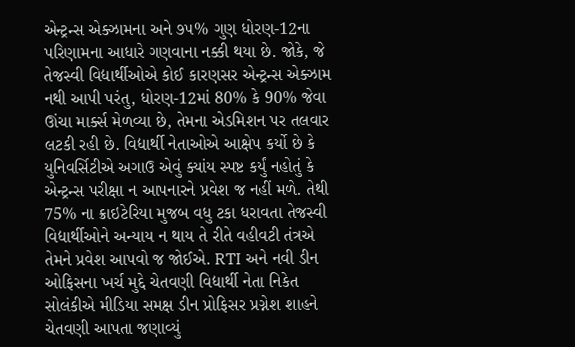એન્ટ્રન્સ એક્ઝામના અને ૭૫% ગુણ ધોરણ-12ના પરિણામના આધારે ગણવાના નક્કી થયા છે. જોકે, જે તેજસ્વી વિદ્યાર્થીઓએ કોઈ કારણસર એન્ટ્રન્સ એક્ઝામ નથી આપી પરંતુ, ધોરણ-12માં 80% કે 90% જેવા ઊંચા માર્ક્સ મેળવ્યા છે, તેમના એડમિશન પર તલવાર લટકી રહી છે. વિદ્યાર્થી નેતાઓએ આક્ષેપ કર્યો છે કે યુનિવર્સિટીએ અગાઉ એવું ક્યાંય સ્પષ્ટ કર્યું નહોતું કે એન્ટ્રન્સ પરીક્ષા ન આપનારને પ્રવેશ જ નહીં મળે. તેથી 75% ના ક્રાઇટેરિયા મુજબ વધુ ટકા ધરાવતા તેજસ્વી વિદ્યાર્થીઓને અન્યાય ન થાય તે રીતે વહીવટી તંત્રએ તેમને પ્રવેશ આપવો જ જોઈએ. RTI અને નવી ડીન ઓફિસના ખર્ચ મુદ્દે ચેતવણી વિદ્યાર્થી નેતા નિકેત સોલંકીએ મીડિયા સમક્ષ ડીન પ્રોફિસર પ્રગ્નેશ શાહને ચેતવણી આપતા જણાવ્યું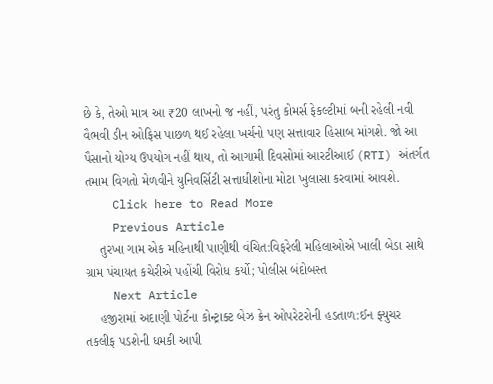છે કે, તેઓ માત્ર આ ₹20 લાખનો જ નહીં, પરંતુ કોમર્સ ફેકલ્ટીમાં બની રહેલી નવી વૈભવી ડીન ઓફિસ પાછળ થઈ રહેલા ખર્ચનો પણ સત્તાવાર હિસાબ માંગશે. જો આ પૈસાનો યોગ્ય ઉપયોગ નહીં થાય, તો આગામી દિવસોમાં આરટીઆઈ (RTI) અંતર્ગત તમામ વિગતો મેળવીને યુનિવર્સિટી સત્તાધીશોના મોટા ખુલાસા કરવામાં આવશે.
    Click here to Read More
    Previous Article
    તુરખા ગામ એક મહિનાથી પાણીથી વંચિત:વિફરેલી મહિલાઓએ ખાલી બેડા સાથે ગ્રામ પંચાયત કચેરીએ પહોંચી વિરોધ કર્યો; પોલીસ બંદોબસ્ત
    Next Article
    હજીરામાં અદાણી પોર્ટના કોન્ટ્રાક્ટ બેઝ ક્રેન ઓપરેટરોની હડતાળ:ઈન ફ્યુચર તકલીફ પડશેની ધમકી આપી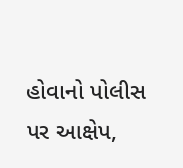હોવાનો પોલીસ પર આક્ષેપ,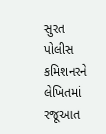સુરત પોલીસ કમિશનરને લેખિતમાં રજૂઆત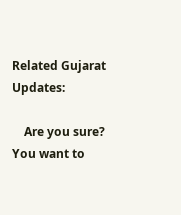Related Gujarat Updates:

    Are you sure? You want to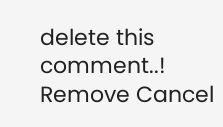delete this comment..! Remove Cancel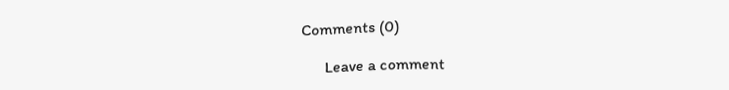Comments (0)

      Leave a comment